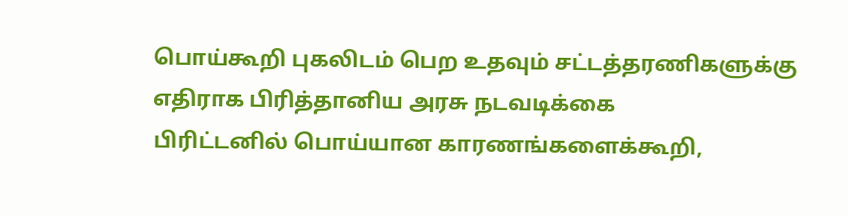பொய்கூறி புகலிடம் பெற உதவும் சட்டத்தரணிகளுக்கு எதிராக பிரித்தானிய அரசு நடவடிக்கை
பிரிட்டனில் பொய்யான காரணங்களைக்கூறி,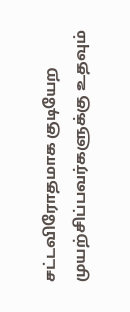சட்டவிரோதமாக குடியேற முயற்சிப்பவர்களுக்கு உதவும்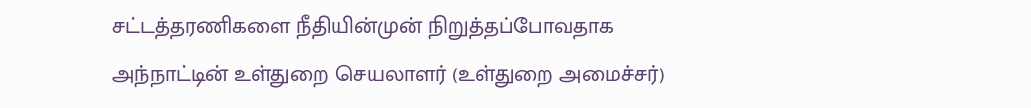சட்டத்தரணிகளை நீதியின்முன் நிறுத்தப்போவதாக அந்நாட்டின் உள்துறை செயலாளர் (உள்துறை அமைச்சர்)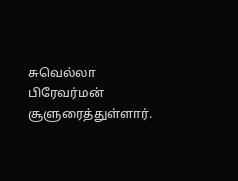சுவெல்லா பிரேவர்மன் சூளுரைத்துள்ளார்.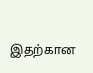இதற்கான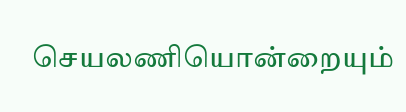செயலணியொன்றையும்